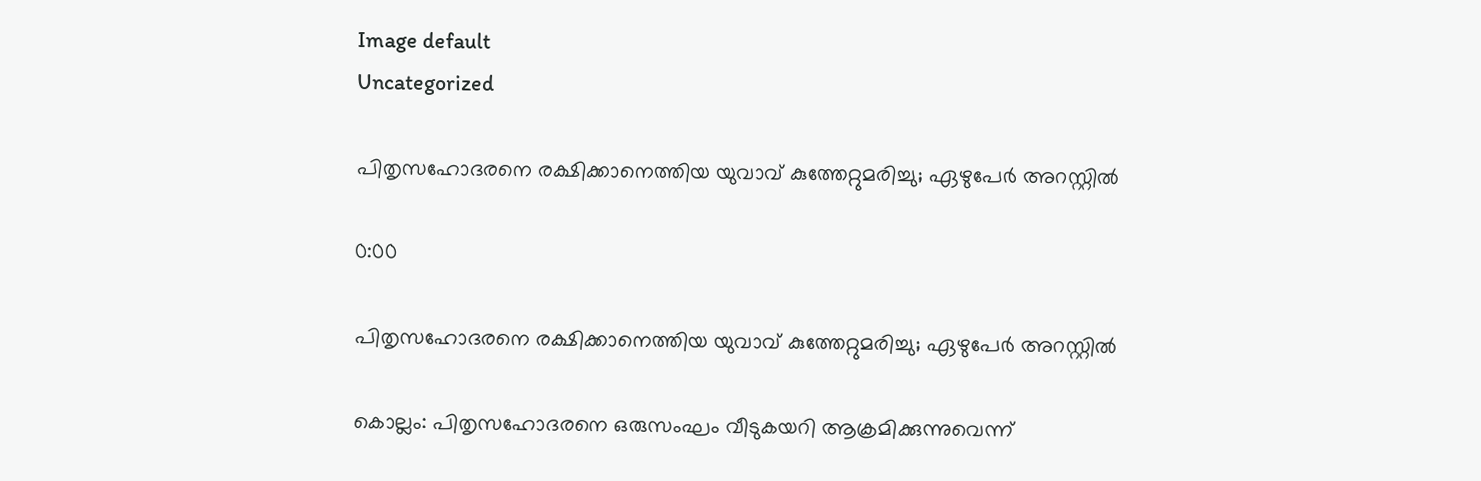Image default
Uncategorized

പിതൃസഹോദരനെ രക്ഷിക്കാനെത്തിയ യുവാവ് കുത്തേറ്റുമരിച്ചു; ഏഴുപേര്‍ അറസ്റ്റില്‍

0:00

പിതൃസഹോദരനെ രക്ഷിക്കാനെത്തിയ യുവാവ് കുത്തേറ്റുമരിച്ചു; ഏഴുപേര്‍ അറസ്റ്റില്‍

കൊല്ലം: പിതൃസഹോദരനെ ഒരുസംഘം വീടുകയറി ആക്രമിക്കുന്നുവെന്ന്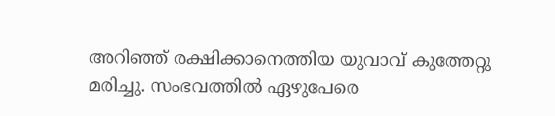അറിഞ്ഞ് രക്ഷിക്കാനെത്തിയ യുവാവ് കുത്തേറ്റു മരിച്ചു. സംഭവത്തില്‍ ഏഴുപേരെ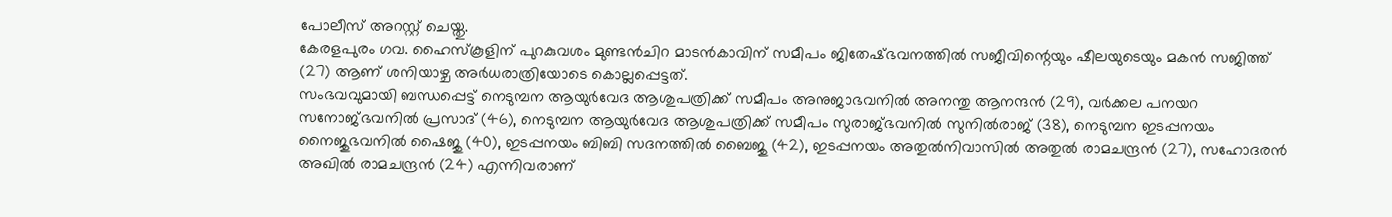പോലീസ് അറസ്റ്റ് ചെയ്തു.
കേരളപുരം ഗവ. ഹൈസ്‌കൂളിന് പുറകുവശം മുണ്ടന്‍ചിറ മാടന്‍കാവിന് സമീപം ജിതേഷ്ഭവനത്തില്‍ സജീവിന്റെയും ഷീലയുടെയും മകന്‍ സജിത്ത് (27) ആണ് ശനിയാഴ്ച അര്‍ധരാത്രിയോടെ കൊല്ലപ്പെട്ടത്.
സംഭവവുമായി ബന്ധപ്പെട്ട് നെടുമ്പന ആയുര്‍വേദ ആശുപത്രിക്ക് സമീപം അനുജാഭവനില്‍ അനന്തു ആനന്ദന്‍ (29), വര്‍ക്കല പനയറ സനോജ്ഭവനില്‍ പ്രസാദ് (46), നെടുമ്പന ആയുര്‍വേദ ആശുപത്രിക്ക് സമീപം സുരാജ്ഭവനില്‍ സുനില്‍രാജ് (38), നെടുമ്പന ഇടപ്പനയം നൈജുഭവനില്‍ ഷൈജു (40), ഇടപ്പനയം ബിബി സദനത്തില്‍ ബൈജു (42), ഇടപ്പനയം അതുല്‍നിവാസില്‍ അതുല്‍ രാമചന്ദ്രന്‍ (27), സഹോദരന്‍ അഖില്‍ രാമചന്ദ്രന്‍ (24) എന്നിവരാണ്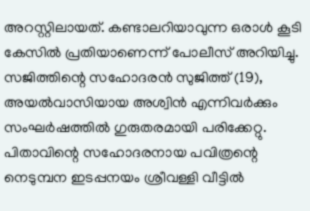അറസ്റ്റിലായത്. കണ്ടാലറിയാവുന്ന ഒരാള്‍ കൂടി കേസില്‍ പ്രതിയാണെന്ന് പോലീസ് അറിയിച്ചു.
സജിത്തിന്റെ സഹോദരന്‍ സുജിത്ത് (19), അയല്‍വാസിയായ അശ്വിന്‍ എന്നിവര്‍ക്കും സംഘര്‍ഷത്തില്‍ ഗുരുതരമായി പരിക്കേറ്റു.
പിതാവിന്റെ സഹോദരനായ പവിത്രന്റെ നെടുമ്പന ഇടപ്പനയം ശ്രീവള്ളി വീട്ടില്‍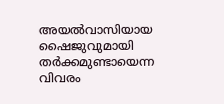അയല്‍വാസിയായ ഷൈജുവുമായി തര്‍ക്കമുണ്ടായെന്ന വിവരം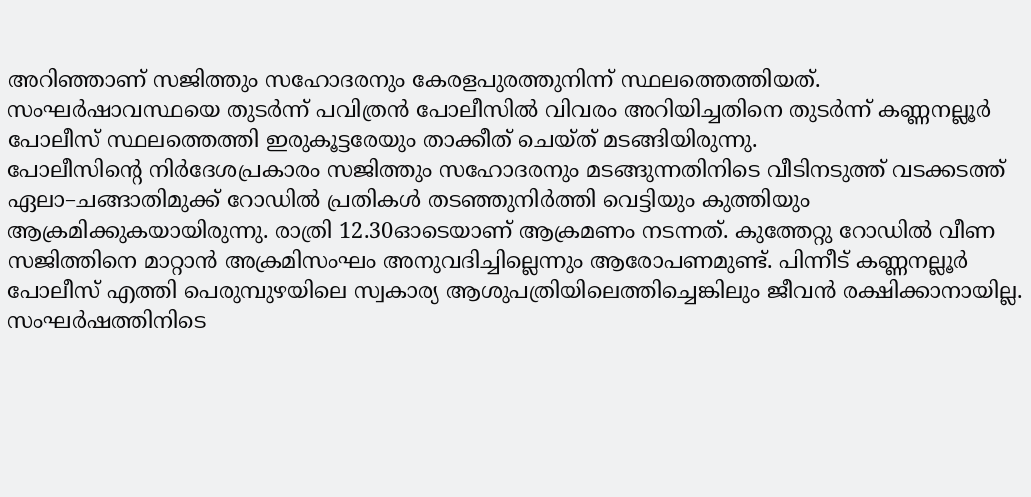അറിഞ്ഞാണ് സജിത്തും സഹോദരനും കേരളപുരത്തുനിന്ന് സ്ഥലത്തെത്തിയത്. സംഘര്‍ഷാവസ്ഥയെ തുടര്‍ന്ന് പവിത്രന്‍ പോലീസില്‍ വിവരം അറിയിച്ചതിനെ തുടര്‍ന്ന് കണ്ണനല്ലൂര്‍ പോലീസ് സ്ഥലത്തെത്തി ഇരുകൂട്ടരേയും താക്കീത് ചെയ്ത് മടങ്ങിയിരുന്നു.
പോലീസിന്റെ നിര്‍ദേശപ്രകാരം സജിത്തും സഹോദരനും മടങ്ങുന്നതിനിടെ വീടിനടുത്ത് വടക്കടത്ത് ഏലാ–ചങ്ങാതിമുക്ക് റോഡില്‍ പ്രതികള്‍ തടഞ്ഞുനിര്‍ത്തി വെട്ടിയും കുത്തിയും ആക്രമിക്കുകയായിരുന്നു. രാത്രി 12.30ഓടെയാണ് ആക്രമണം നടന്നത്. കുത്തേറ്റു റോഡില്‍ വീണ സജിത്തിനെ മാറ്റാന്‍ അക്രമിസംഘം അനുവദിച്ചില്ലെന്നും ആരോപണമുണ്ട്. പിന്നീട് കണ്ണനല്ലൂര്‍ പോലീസ് എത്തി പെരുമ്പുഴയിലെ സ്വകാര്യ ആശുപത്രിയിലെത്തിച്ചെങ്കിലും ജീവന്‍ രക്ഷിക്കാനായില്ല.
സംഘര്‍ഷത്തിനിടെ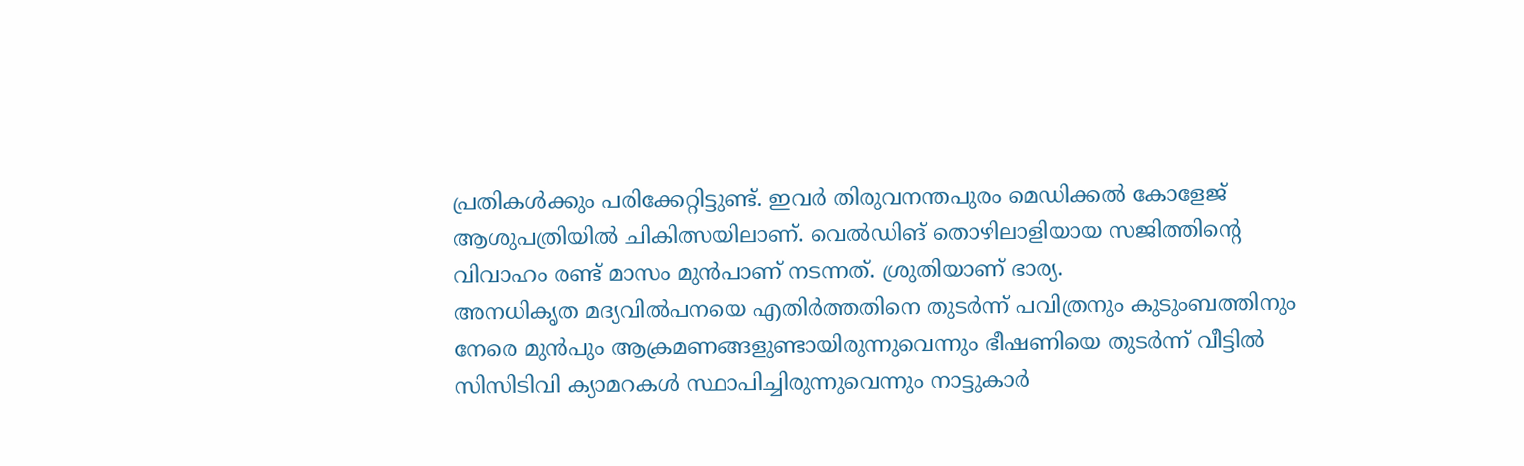പ്രതികള്‍ക്കും പരിക്കേറ്റിട്ടുണ്ട്. ഇവര്‍ തിരുവനന്തപുരം മെഡിക്കല്‍ കോളേജ് ആശുപത്രിയില്‍ ചികിത്സയിലാണ്. വെല്‍ഡിങ് തൊഴിലാളിയായ സജിത്തിന്റെ വിവാഹം രണ്ട് മാസം മുന്‍പാണ് നടന്നത്. ശ്രുതിയാണ് ഭാര്യ.
അനധികൃത മദ്യവില്‍പനയെ എതിര്‍ത്തതിനെ തുടര്‍ന്ന് പവിത്രനും കുടുംബത്തിനും നേരെ മുന്‍പും ആക്രമണങ്ങളുണ്ടായിരുന്നുവെന്നും ഭീഷണിയെ തുടര്‍ന്ന് വീട്ടില്‍ സിസിടിവി ക്യാമറകള്‍ സ്ഥാപിച്ചിരുന്നുവെന്നും നാട്ടുകാര്‍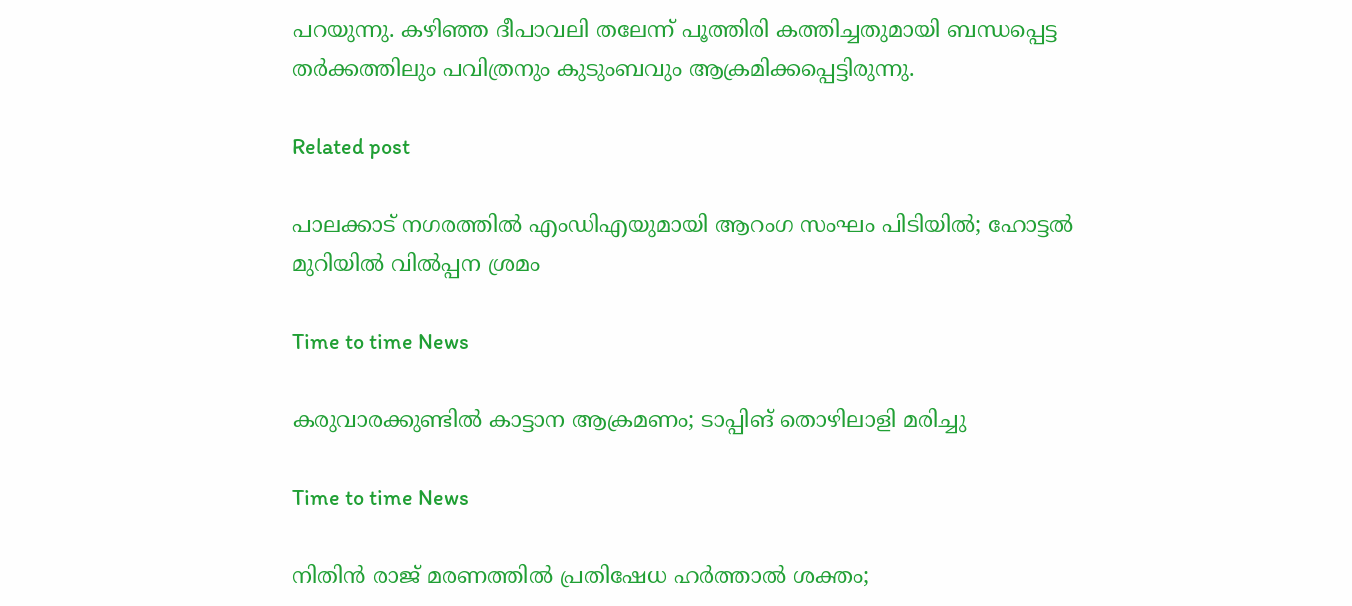പറയുന്നു. കഴിഞ്ഞ ദീപാവലി തലേന്ന് പൂത്തിരി കത്തിച്ചതുമായി ബന്ധപ്പെട്ട തര്‍ക്കത്തിലും പവിത്രനും കുടുംബവും ആക്രമിക്കപ്പെട്ടിരുന്നു.

Related post

പാലക്കാട് നഗരത്തിൽ എംഡിഎയുമായി ആറംഗ സംഘം പിടിയിൽ; ഹോട്ടൽ മുറിയിൽ വിൽപ്പന ശ്രമം

Time to time News

കരുവാരക്കുണ്ടിൽ കാട്ടാന ആക്രമണം; ടാപ്പിങ് തൊഴിലാളി മരിച്ചു

Time to time News

നിതിൻ രാജ് മരണത്തിൽ പ്രതിഷേധ ഹർത്താൽ ശക്തം;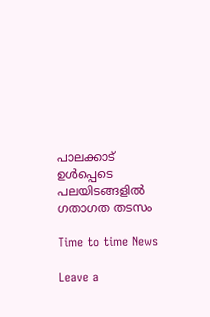പാലക്കാട് ഉൾപ്പെടെ പലയിടങ്ങളിൽ ഗതാഗത തടസം

Time to time News

Leave a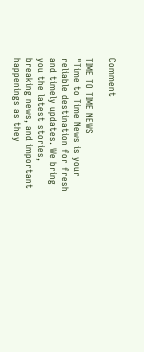Comment

TIME TO TIME NEWS
"Time to Time News is your reliable destination for fresh and timely updates. We bring you the latest stories, breaking news, and important happenings as they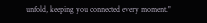unfold, keeping you connected every moment."